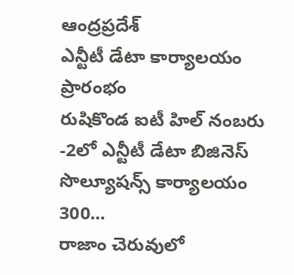ఆంద్రప్రదేశ్
ఎన్టీటీ డేటా కార్యాలయం ప్రారంభం
రుషికొండ ఐటీ హిల్ నంబరు -2లో ఎన్టీటీ డేటా బిజినెస్ సొల్యూషన్స్ కార్యాలయం 300...
రాజాం చెరువులో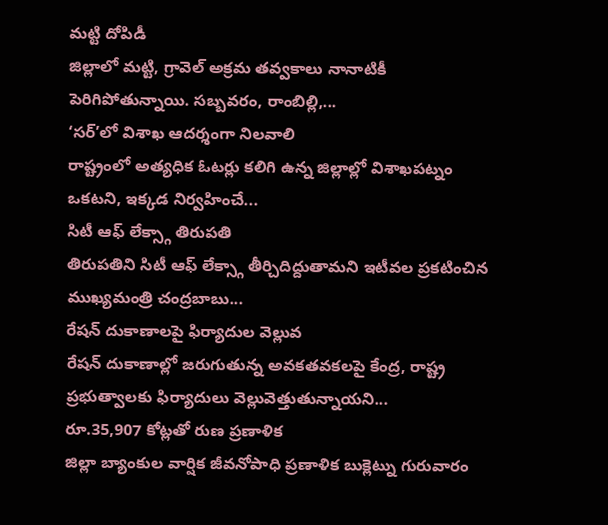మట్టి దోపిడీ
జిల్లాలో మట్టి, గ్రావెల్ అక్రమ తవ్వకాలు నానాటికీ పెరిగిపోతున్నాయి. సబ్బవరం, రాంబిల్లి,...
‘సర్’లో విశాఖ ఆదర్శంగా నిలవాలి
రాష్ట్రంలో అత్యధిక ఓటర్లు కలిగి ఉన్న జిల్లాల్లో విశాఖపట్నం ఒకటని, ఇక్కడ నిర్వహించే...
సిటీ ఆఫ్ లేక్స్గా తిరుపతి
తిరుపతిని సిటీ ఆఫ్ లేక్స్గా తీర్చిదిద్దుతామని ఇటీవల ప్రకటించిన ముఖ్యమంత్రి చంద్రబాబు...
రేషన్ దుకాణాలపై ఫిర్యాదుల వెల్లువ
రేషన్ దుకాణాల్లో జరుగుతున్న అవకతవకలపై కేంద్ర, రాష్ట్ర ప్రభుత్వాలకు ఫిర్యాదులు వెల్లువెత్తుతున్నాయని...
రూ.35,907 కోట్లతో రుణ ప్రణాళిక
జిల్లా బ్యాంకుల వార్షిక జీవనోపాధి ప్రణాళిక బుక్లెట్ను గురువారం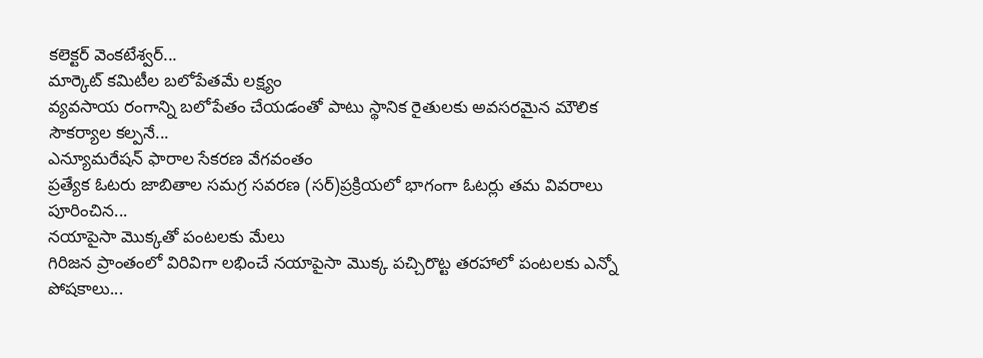కలెక్టర్ వెంకటేశ్వర్...
మార్కెట్ కమిటీల బలోపేతమే లక్ష్యం
వ్యవసాయ రంగాన్ని బలోపేతం చేయడంతో పాటు స్థానిక రైతులకు అవసరమైన మౌలిక సౌకర్యాల కల్పనే...
ఎన్యూమరేషన్ ఫారాల సేకరణ వేగవంతం
ప్రత్యేక ఓటరు జాబితాల సమగ్ర సవరణ (సర్)ప్రక్రియలో భాగంగా ఓటర్లు తమ వివరాలు పూరించిన...
నయాపైసా మొక్కతో పంటలకు మేలు
గిరిజన ప్రాంతంలో విరివిగా లభించే నయాపైసా మొక్క పచ్చిరొట్ట తరహాలో పంటలకు ఎన్నో పోషకాలు...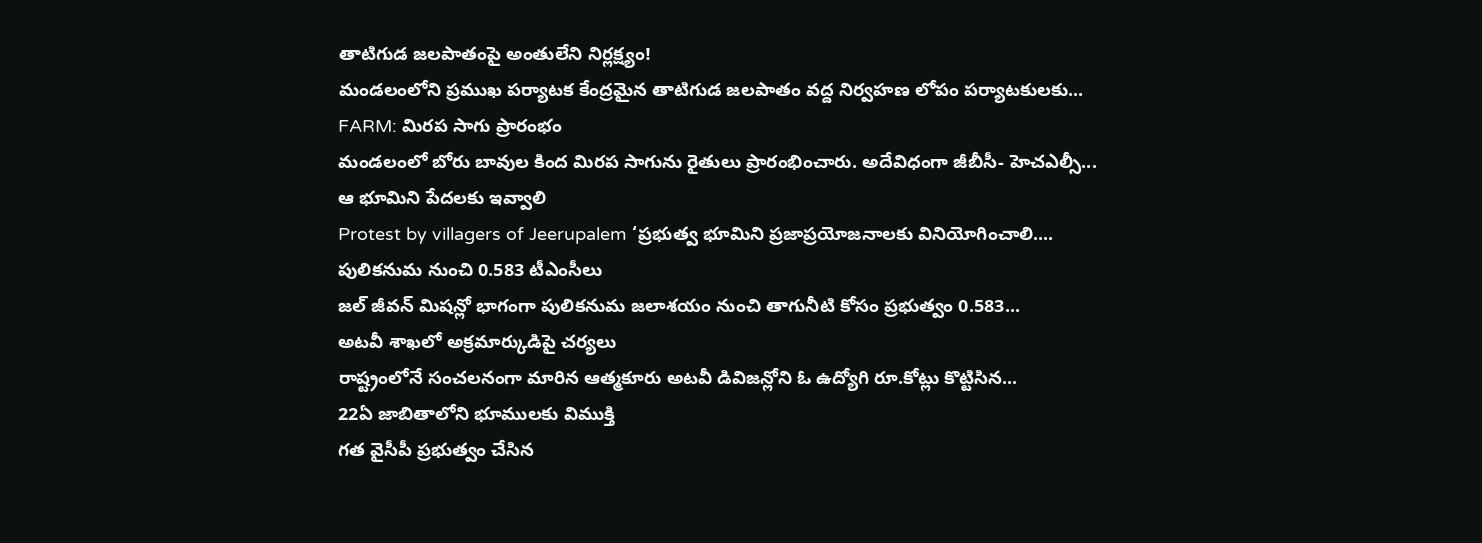తాటిగుడ జలపాతంపై అంతులేని నిర్లక్ష్యం!
మండలంలోని ప్రముఖ పర్యాటక కేంద్రమైన తాటిగుడ జలపాతం వద్ద నిర్వహణ లోపం పర్యాటకులకు...
FARM: మిరప సాగు ప్రారంభం
మండలంలో బోరు బావుల కింద మిరప సాగును రైతులు ప్రారంభించారు. అదేవిధంగా జీబీసీ- హెచఎల్సీ...
ఆ భూమిని పేదలకు ఇవ్వాలి
Protest by villagers of Jeerupalem ‘ప్రభుత్వ భూమిని ప్రజాప్రయోజనాలకు వినియోగించాలి....
పులికనుమ నుంచి 0.583 టీఎంసీలు
జల్ జీవన్ మిషన్లో భాగంగా పులికనుమ జలాశయం నుంచి తాగునీటి కోసం ప్రభుత్వం 0.583...
అటవీ శాఖలో అక్రమార్కుడిపై చర్యలు
రాష్ట్రంలోనే సంచలనంగా మారిన ఆత్మకూరు అటవీ డివిజన్లోని ఓ ఉద్యోగి రూ.కోట్లు కొట్టిసిన...
22ఏ జాబితాలోని భూములకు విముక్తి
గత వైసీపీ ప్రభుత్వం చేసిన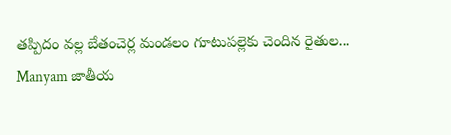తప్పిదం వల్ల బేతంచెర్ల మండలం గూటుపల్లెకు చెందిన రైతుల...
Manyam జాతీయ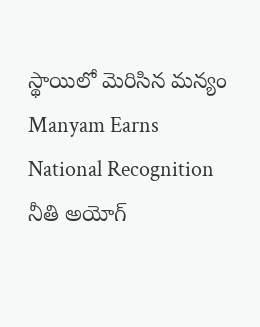స్థాయిలో మెరిసిన మన్యం
Manyam Earns National Recognition నీతి అయోగ్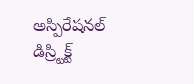అస్పిరేషనల్ డిస్ర్టిక్ట్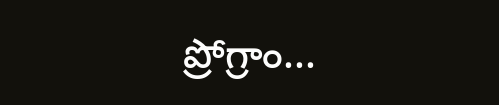ప్రోగ్రాం...